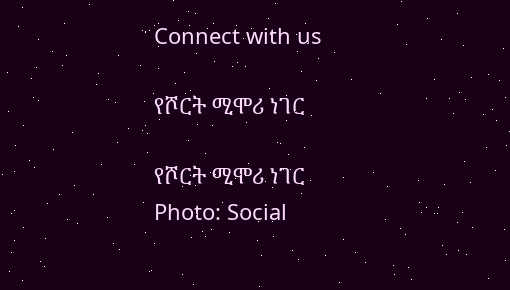Connect with us

የሾርት ሚሞሪ ነገር

የሾርት ሚሞሪ ነገር
Photo: Social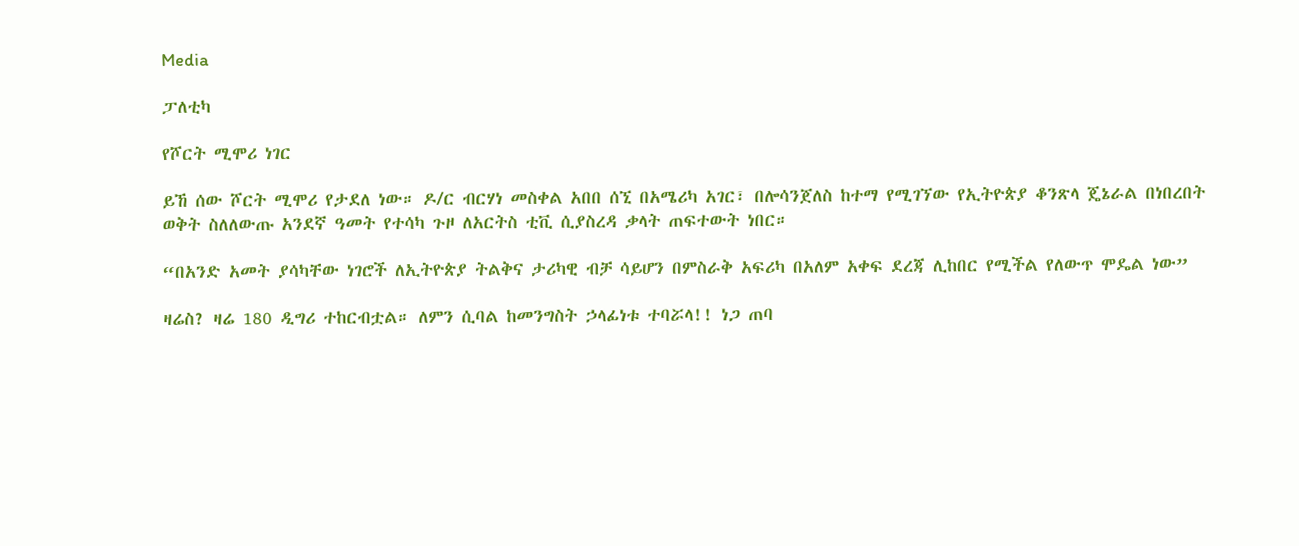Media

ፓለቲካ

የሾርት ሚሞሪ ነገር

ይኸ ሰው ሾርት ሚሞሪ የታደለ ነው። ዶ/ር ብርሃነ መስቀል አበበ ሰኚ በአሜሪካ አገር፣ በሎሳንጀለስ ከተማ የሚገኘው የኢትዮጵያ ቆንጽላ ጄኔራል በነበረበት ወቅት ስለለውጡ አንደኛ ዓመት የተሳካ ጉዞ ለአርትስ ቲቪ ሲያስረዳ ቃላት ጠፍተውት ነበር።

“በአንድ አመት ያሳካቸው ነገሮች ለኢትዮጵያ ትልቅና ታሪካዊ ብቻ ሳይሆን በምስራቅ አፍሪካ በአለም አቀፍ ደረጃ ሊከበር የሚችል የለውጥ ሞዴል ነው”

ዛሬስ? ዛሬ 180 ዲግሪ ተከርብቷል። ለምን ሲባል ከመንግስት ኃላፊነቱ ተባሯላ!! ነጋ ጠባ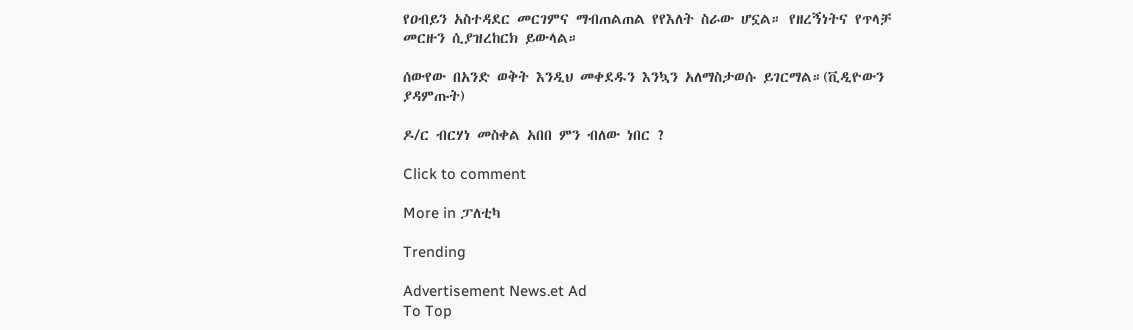የዐብይን አስተዳደር መርገምና ማብጠልጠል የየእለት ስራው ሆኗል። የዘረኝነትና የጥላቻ መርዙን ሲያዝረከርክ ይውላል።

ሰውየው በአንድ ወቅት እንዲህ መቀደዱን እንኳን አለማስታወሱ ይገርማል።(ቪዲዮውን ያዳምጡት)

ዶ/ር ብርሃነ መስቀል አበበ ምን ብለው ነበር ?

Click to comment

More in ፓለቲካ

Trending

Advertisement News.et Ad
To Top